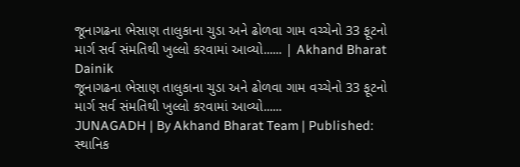જૂનાગઢના ભેસાણ તાલુકાના ચુડા અને ઢોળવા ગામ વચ્ચેનો 33 ફૂટનો માર્ગ સર્વ સંમતિથી ખુલ્લો કરવામાં આવ્યો...... | Akhand Bharat Dainik
જૂનાગઢના ભેસાણ તાલુકાના ચુડા અને ઢોળવા ગામ વચ્ચેનો 33 ફૂટનો માર્ગ સર્વ સંમતિથી ખુલ્લો કરવામાં આવ્યો......
JUNAGADH | By Akhand Bharat Team | Published:
સ્થાનિક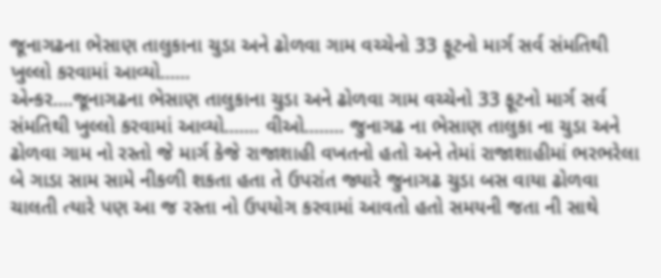જૂનાગઢના ભેસાણ તાલુકાના ચુડા અને ઢોળવા ગામ વચ્ચેનો 33 ફૂટનો માર્ગ સર્વ સંમતિથી ખુલ્લો કરવામાં આવ્યો......
એન્કર....જૂનાગઢના ભેસાણ તાલુકાના ચુડા અને ઢોળવા ગામ વચ્ચેનો 33 ફૂટનો માર્ગ સર્વ સંમતિથી ખુલ્લો કરવામાં આવ્યો....... વીઓ........ જુનાગઢ ના ભેસાણ તાલુકા ના ચુડા અને ઢોળવા ગામ નો રસ્તો જે માર્ગ કેજે રાજાશાહી વખતનો હતો અને તેમાં રાજાશાહીમાં ભરભરેલા બે ગાડા સામ સામે નીકળી શકતા હતા તે ઉપરાંત જ્યારે જુનાગઢ ચુડા બસ વાયા ઢોળવા ચાલતી ત્યારે પણ આ જ રસ્તા નો ઉપયોગ કરવામાં આવતો હતો સમયની જતા ની સાથે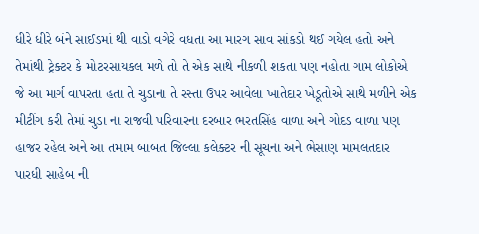ધીરે ધીરે બંને સાઈડમાં થી વાડો વગેરે વધતા આ મારગ સાવ સાંકડો થઈ ગયેલ હતો અને તેમાંથી ટ્રેક્ટર કે મોટરસાયકલ મળે તો તે એક સાથે નીકળી શકતા પણ નહોતા ગામ લોકોએ જે આ માર્ગ વાપરતા હતા તે ચુડાના તે રસ્તા ઉપર આવેલા ખાતેદાર ખેડૂતોએ સાથે મળીને એક મીટીંગ કરી તેમાં ચુડા ના રાજવી પરિવારના દરબાર ભરતસિંહ વાળા અને ગોદડ વાળા પણ હાજર રહેલ અને આ તમામ બાબત જિલ્લા કલેક્ટર ની સૂચના અને ભેસાણ મામલતદાર પારધી સાહેબ ની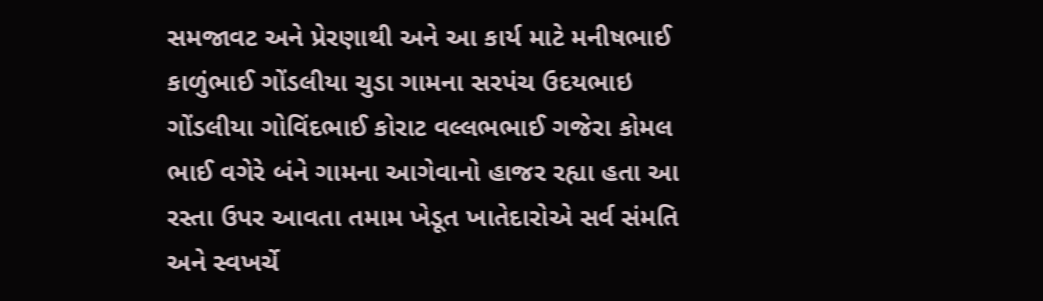સમજાવટ અને પ્રેરણાથી અને આ કાર્ય માટે મનીષભાઈ કાળુંભાઈ ગોંડલીયા ચુડા ગામના સરપંચ ઉદયભાઇ ગોંડલીયા ગોવિંદભાઈ કોરાટ વલ્લભભાઈ ગજેરા કોમલ ભાઈ વગેરે બંને ગામના આગેવાનો હાજર રહ્યા હતા આ રસ્તા ઉપર આવતા તમામ ખેડૂત ખાતેદારોએ સર્વ સંમતિ અને સ્વખર્ચે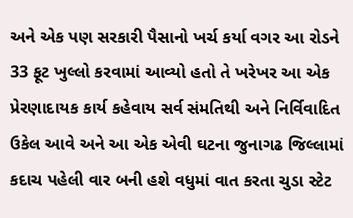અને એક પણ સરકારી પૈસાનો ખર્ચ કર્યા વગર આ રોડને 33 ફૂટ ખુલ્લો કરવામાં આવ્યો હતો તે ખરેખર આ એક પ્રેરણાદાયક કાર્ય કહેવાય સર્વ સંમતિથી અને નિર્વિવાદિત ઉકેલ આવે અને આ એક એવી ઘટના જુનાગઢ જિલ્લામાં કદાચ પહેલી વાર બની હશે વધુમાં વાત કરતા ચુડા સ્ટેટ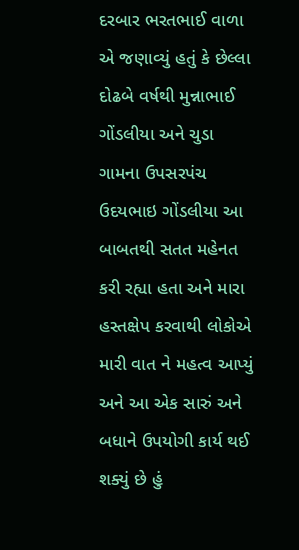દરબાર ભરતભાઈ વાળા એ જણાવ્યું હતું કે છેલ્લા દોઢબે વર્ષથી મુન્નાભાઈ ગોંડલીયા અને ચુડા ગામના ઉપસરપંચ ઉદયભાઇ ગોંડલીયા આ બાબતથી સતત મહેનત કરી રહ્યા હતા અને મારા હસ્તક્ષેપ કરવાથી લોકોએ મારી વાત ને મહત્વ આપ્યું અને આ એક સારું અને બધાને ઉપયોગી કાર્ય થઈ શક્યું છે હું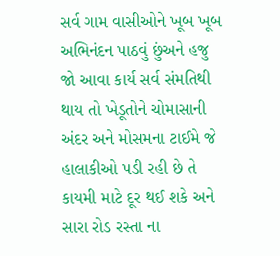સર્વ ગામ વાસીઓને ખૂબ ખૂબ અભિનંદન પાઠવું છુંઅને હજુ જો આવા કાર્ય સર્વ સંમતિથી થાય તો ખેડૂતોને ચોમાસાની અંદર અને મોસમના ટાઈમે જે હાલાકીઓ પડી રહી છે તે કાયમી માટે દૂર થઈ શકે અને સારા રોડ રસ્તા ના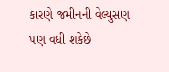કારણે જમીનની વેલ્યુસણ પણ વધી શકેછે